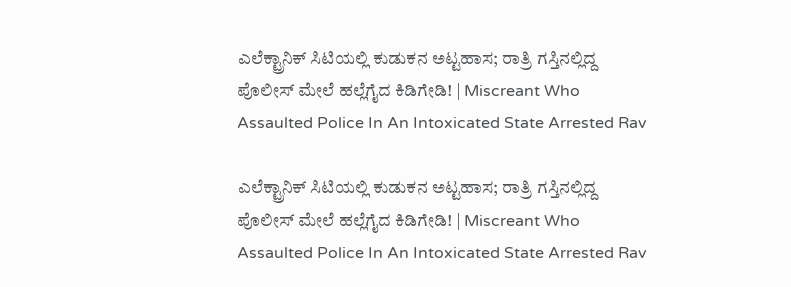ಎಲೆಕ್ಟ್ರಾನಿಕ್ ಸಿಟಿಯಲ್ಲಿ ಕುಡುಕನ ಅಟ್ಟಹಾಸ; ರಾತ್ರಿ ಗಸ್ತಿನಲ್ಲಿದ್ದ ಪೊಲೀಸ್‌ ಮೇಲೆ ಹಲ್ಲೆಗೈದ ಕಿಡಿಗೇಡಿ! | Miscreant Who Assaulted Police In An Intoxicated State Arrested Rav

ಎಲೆಕ್ಟ್ರಾನಿಕ್ ಸಿಟಿಯಲ್ಲಿ ಕುಡುಕನ ಅಟ್ಟಹಾಸ; ರಾತ್ರಿ ಗಸ್ತಿನಲ್ಲಿದ್ದ ಪೊಲೀಸ್‌ ಮೇಲೆ ಹಲ್ಲೆಗೈದ ಕಿಡಿಗೇಡಿ! | Miscreant Who Assaulted Police In An Intoxicated State Arrested Rav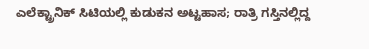ಎಲೆಕ್ಟ್ರಾನಿಕ್ ಸಿಟಿಯಲ್ಲಿ ಕುಡುಕನ ಅಟ್ಟಹಾಸ; ರಾತ್ರಿ ಗಸ್ತಿನಲ್ಲಿದ್ದ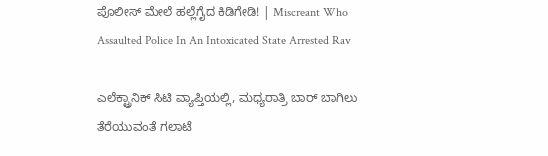ಪೊಲೀಸ್‌ ಮೇಲೆ ಹಲ್ಲೆಗೈದ ಕಿಡಿಗೇಡಿ! | Miscreant Who Assaulted Police In An Intoxicated State Arrested Rav

ಎಲೆಕ್ಟ್ರಾನಿಕ್‌ ಸಿಟಿ ವ್ಯಾಪ್ತಿಯಲ್ಲಿ, ಮಧ್ಯರಾತ್ರಿ ಬಾರ್ ಬಾಗಿಲು ತೆರೆಯುವಂತೆ ಗಲಾಟೆ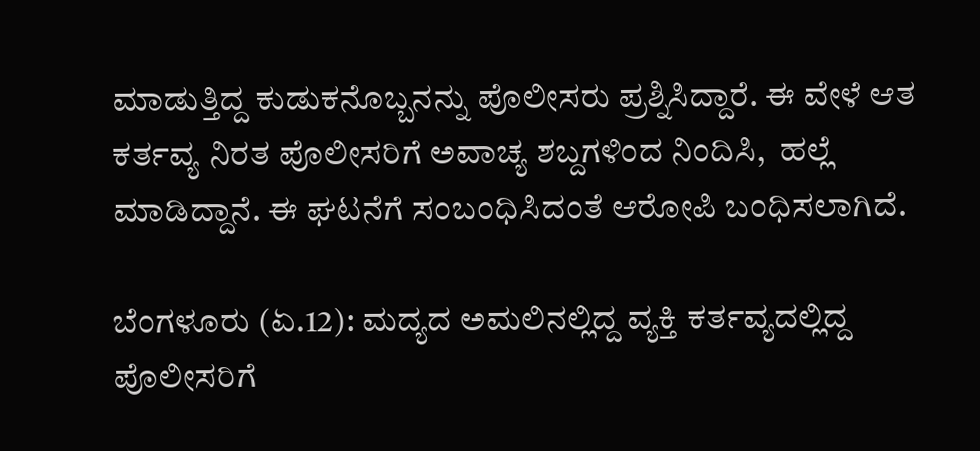ಮಾಡುತ್ತಿದ್ದ ಕುಡುಕನೊಬ್ಬನನ್ನು ಪೊಲೀಸರು ಪ್ರಶ್ನಿಸಿದ್ದಾರೆ. ಈ ವೇಳೆ ಆತ ಕರ್ತವ್ಯ ನಿರತ ಪೊಲೀಸರಿಗೆ ಅವಾಚ್ಯ ಶಬ್ದಗಳಿಂದ ನಿಂದಿಸಿ,  ಹಲ್ಲೆ ಮಾಡಿದ್ದಾನೆ. ಈ ಘಟನೆಗೆ ಸಂಬಂಧಿಸಿದಂತೆ ಆರೋಪಿ ಬಂಧಿಸಲಾಗಿದೆ.

ಬೆಂಗಳೂರು (ಏ.12): ಮದ್ಯದ ಅಮಲಿನಲ್ಲಿದ್ದ ವ್ಯಕ್ತಿ ಕರ್ತವ್ಯದಲ್ಲಿದ್ದ ಪೊಲೀಸರಿಗೆ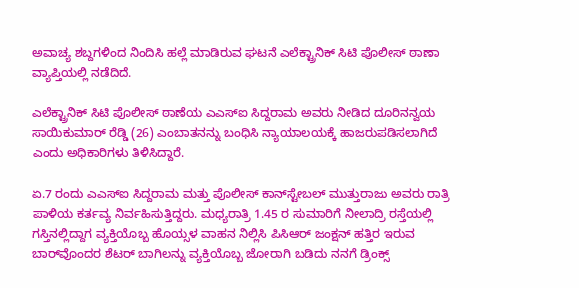ಅವಾಚ್ಯ ಶಬ್ದಗಳಿಂದ ನಿಂದಿಸಿ ಹಲ್ಲೆ ಮಾಡಿರುವ ಘಟನೆ ಎಲೆಕ್ಟ್ರಾನಿಕ್‌ ಸಿಟಿ ಪೊಲೀಸ್‌ ಠಾಣಾ ವ್ಯಾಪ್ತಿಯಲ್ಲಿ ನಡೆದಿದೆ.

ಎಲೆಕ್ಟ್ರಾನಿಕ್‌ ಸಿಟಿ ಪೊಲೀಸ್‌ ಠಾಣೆಯ ಎಎಸ್‌ಐ ಸಿದ್ದರಾಮ ಅವರು ನೀಡಿದ ದೂರಿನನ್ವಯ ಸಾಯಿಕುಮಾರ್‌ ರೆಡ್ಡಿ (26) ಎಂಬಾತನನ್ನು ಬಂಧಿಸಿ ನ್ಯಾಯಾಲಯಕ್ಕೆ ಹಾಜರುಪಡಿಸಲಾಗಿದೆ ಎಂದು ಅಧಿಕಾರಿಗಳು ತಿಳಿಸಿದ್ದಾರೆ.

ಏ.7 ರಂದು ಎಎಸ್‌ಐ ಸಿದ್ದರಾಮ ಮತ್ತು ಪೊಲೀಸ್‌ ಕಾನ್‌ಸ್ಟೇಬಲ್‌ ಮುತ್ತುರಾಜು ಅವರು ರಾತ್ರಿ ಪಾಳಿಯ ಕರ್ತವ್ಯ ನಿರ್ವಹಿಸುತ್ತಿದ್ದರು. ಮಧ್ಯರಾತ್ರಿ 1.45 ರ ಸುಮಾರಿಗೆ ನೀಲಾದ್ರಿ ರಸ್ತೆಯಲ್ಲಿ ಗಸ್ತಿನಲ್ಲಿದ್ದಾಗ ವ್ಯಕ್ತಿಯೊಬ್ಬ ಹೊಯ್ಸಳ ವಾಹನ ನಿಲ್ಲಿಸಿ ಪಿಸಿಆರ್‌ ಜಂಕ್ಷನ್‌ ಹತ್ತಿರ ಇರುವ ಬಾರ್‌ವೊಂದರ ಶೆಟರ್‌ ಬಾಗಿಲನ್ನು ವ್ಯಕ್ತಿಯೊಬ್ಬ ಜೋರಾಗಿ ಬಡಿದು ನನಗೆ ಡ್ರಿಂಕ್ಸ್‌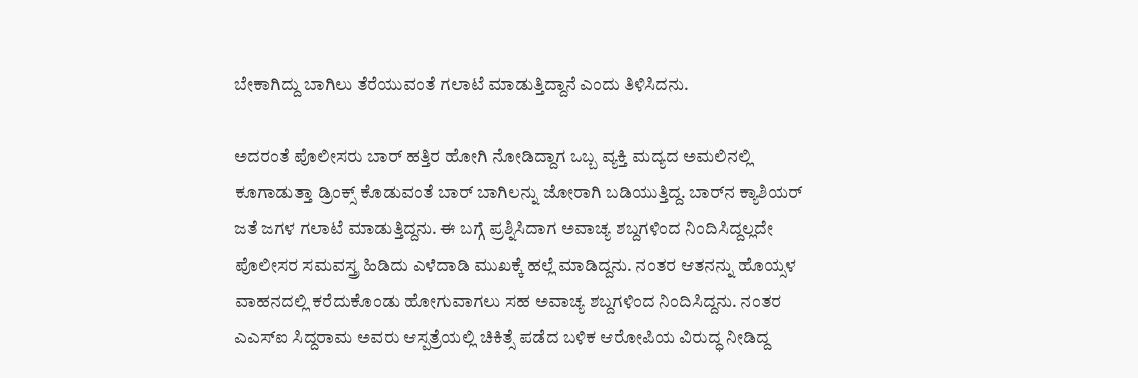ಬೇಕಾಗಿದ್ದು ಬಾಗಿಲು ತೆರೆಯುವಂತೆ ಗಲಾಟೆ ಮಾಡುತ್ತಿದ್ದಾನೆ ಎಂದು ತಿಳಿಸಿದನು.

ಅದರಂತೆ ಪೊಲೀಸರು ಬಾರ್‌ ಹತ್ತಿರ ಹೋಗಿ ನೋಡಿದ್ದಾಗ ಒಬ್ಬ ವ್ಯಕ್ತಿ ಮದ್ಯದ ಅಮಲಿನಲ್ಲಿ ಕೂಗಾಡುತ್ತಾ ಡ್ರಿಂಕ್ಸ್‌ ಕೊಡುವಂತೆ ಬಾರ್‌ ಬಾಗಿಲನ್ನು ಜೋರಾಗಿ ಬಡಿಯುತ್ತಿದ್ದ. ಬಾರ್‌ನ ಕ್ಯಾಶಿಯರ್‌ ಜತೆ ಜಗಳ ಗಲಾಟೆ ಮಾಡುತ್ತಿದ್ದನು. ಈ ಬಗ್ಗೆ ಪ್ರಶ್ನಿಸಿದಾಗ ಅವಾಚ್ಯ ಶಬ್ದಗಳಿಂದ ನಿಂದಿಸಿದ್ದಲ್ಲದೇ ಪೊಲೀಸರ ಸಮವಸ್ತ್ರ ಹಿಡಿದು ಎಳೆದಾಡಿ ಮುಖಕ್ಕೆ ಹಲ್ಲೆ ಮಾಡಿದ್ದನು. ನಂತರ ಆತನನ್ನು ಹೊಯ್ಸಳ ವಾಹನದಲ್ಲಿ ಕರೆದುಕೊಂಡು ಹೋಗುವಾಗಲು ಸಹ ಅವಾಚ್ಯ ಶಬ್ದಗಳಿಂದ ನಿಂದಿಸಿದ್ದನು. ನಂತರ ಎಎಸ್‌ಐ ಸಿದ್ದರಾಮ ಅವರು ಆಸ್ಪತ್ರೆಯಲ್ಲಿ ಚಿಕಿತ್ಸೆ ಪಡೆದ ಬಳಿಕ ಆರೋಪಿಯ ವಿರುದ್ಧ ನೀಡಿದ್ದ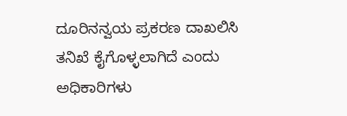ದೂರಿನನ್ವಯ ಪ್ರಕರಣ ದಾಖಲಿಸಿ ತನಿಖೆ ಕೈಗೊಳ್ಳಲಾಗಿದೆ ಎಂದು ಅಧಿಕಾರಿಗಳು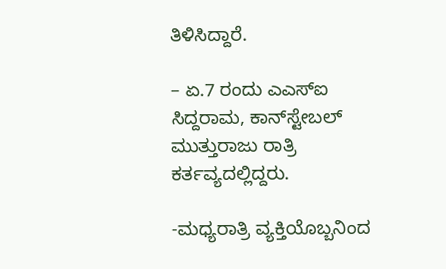ತಿಳಿಸಿದ್ದಾರೆ.

– ಏ.7 ರಂದು ಎಎಸ್‌ಐ ಸಿದ್ದರಾಮ, ಕಾನ್‌ಸ್ಟೇಬಲ್‌ ಮುತ್ತುರಾಜು ರಾತ್ರಿ ಕರ್ತವ್ಯದಲ್ಲಿದ್ದರು.

-ಮಧ್ಯರಾತ್ರಿ ವ್ಯಕ್ತಿಯೊಬ್ಬನಿಂದ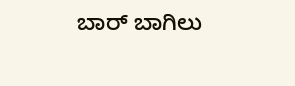ಬಾರ್‌ ಬಾಗಿಲು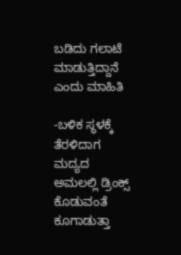ಬಡಿದು ಗಲಾಟೆ ಮಾಡುತ್ತಿದ್ದಾನೆ ಎಂದು ಮಾಹಿತಿ

-ಬಳಿಕ ಸ್ಥಳಕ್ಕೆ ತೆರಳಿದಾಗ ಮದ್ಯದ ಅಮಲಲ್ಲಿ ಡ್ರಿಂಕ್ಸ್‌ ಕೊಡುವಂತೆ ಕೂಗಾಡುತ್ತಾ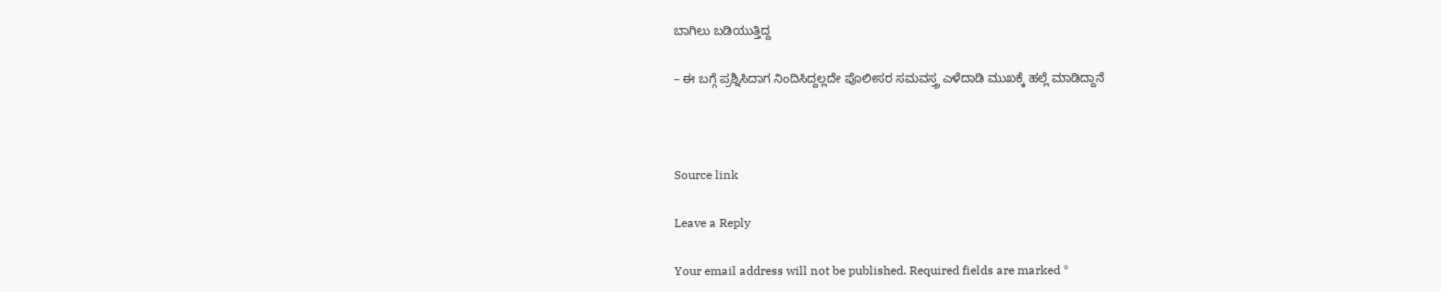ಬಾಗಿಲು ಬಡಿಯುತ್ತಿದ್ದ

– ಈ ಬಗ್ಗೆ ಪ್ರಶ್ನಿಸಿದಾಗ ನಿಂದಿಸಿದ್ದಲ್ಲದೇ ಪೊಲೀಸರ ಸಮವಸ್ತ್ರ ಎಳೆದಾಡಿ ಮುಖಕ್ಕೆ ಹಲ್ಲೆ ಮಾಡಿದ್ದಾನೆ



Source link

Leave a Reply

Your email address will not be published. Required fields are marked *